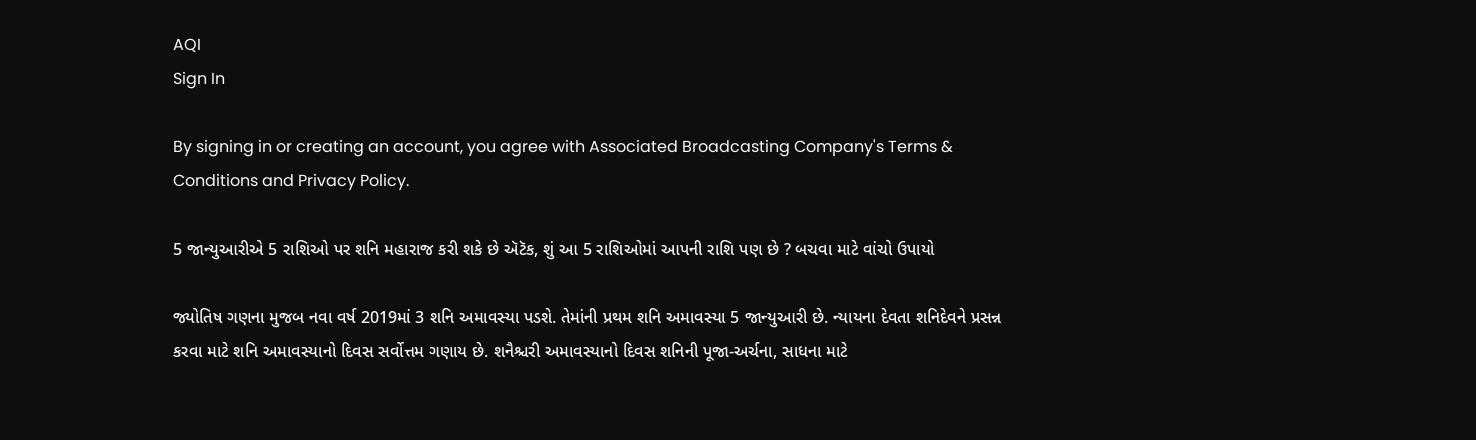AQI
Sign In

By signing in or creating an account, you agree with Associated Broadcasting Company's Terms & Conditions and Privacy Policy.

5 જાન્યુઆરીએ 5 રાશિઓ પર શનિ મહારાજ કરી શકે છે ઍટૅક, શું આ 5 રાશિઓમાં આપની રાશિ પણ છે ? બચવા માટે વાંચો ઉપાયો

જ્યોતિષ ગણના મુજબ નવા વર્ષ 2019માં 3 શનિ અમાવસ્યા પડશે. તેમાંની પ્રથમ શનિ અમાવસ્યા 5 જાન્યુઆરી છે. ન્યાયના દેવતા શનિદેવને પ્રસન્ન કરવા માટે શનિ અમાવસ્યાનો દિવસ સર્વોત્તમ ગણાય છે. શનૈશ્ચરી અમાવસ્યાનો દિવસ શનિની પૂજા-અર્ચના, સાધના માટે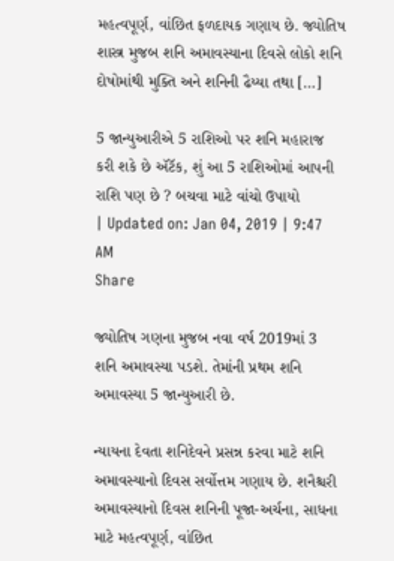મહત્વપૂર્ણ, વાંછિત ફળદાયક ગણાય છે. જ્યોતિષ શાસ્ત્ર મુજબ શનિ અમાવસ્યાના દિવસે લોકો શનિ દોષોમાંથી મુક્તિ અને શનિની ઢૈય્યા તથા […]

5 જાન્યુઆરીએ 5 રાશિઓ પર શનિ મહારાજ કરી શકે છે ઍટૅક, શું આ 5 રાશિઓમાં આપની રાશિ પણ છે ? બચવા માટે વાંચો ઉપાયો
| Updated on: Jan 04, 2019 | 9:47 AM
Share

જ્યોતિષ ગણના મુજબ નવા વર્ષ 2019માં 3 શનિ અમાવસ્યા પડશે. તેમાંની પ્રથમ શનિ અમાવસ્યા 5 જાન્યુઆરી છે.

ન્યાયના દેવતા શનિદેવને પ્રસન્ન કરવા માટે શનિ અમાવસ્યાનો દિવસ સર્વોત્તમ ગણાય છે. શનૈશ્ચરી અમાવસ્યાનો દિવસ શનિની પૂજા-અર્ચના, સાધના માટે મહત્વપૂર્ણ, વાંછિત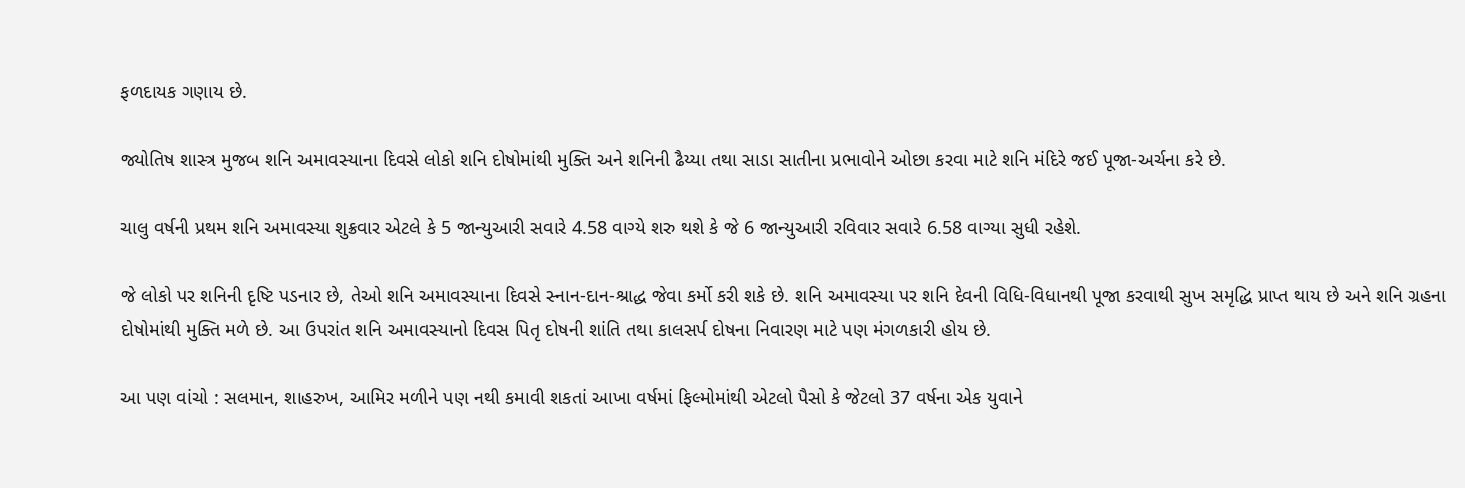ફળદાયક ગણાય છે.

જ્યોતિષ શાસ્ત્ર મુજબ શનિ અમાવસ્યાના દિવસે લોકો શનિ દોષોમાંથી મુક્તિ અને શનિની ઢૈય્યા તથા સાડા સાતીના પ્રભાવોને ઓછા કરવા માટે શનિ મંદિરે જઈ પૂજા-અર્ચના કરે છે.

ચાલુ વર્ષની પ્રથમ શનિ અમાવસ્યા શુક્રવાર એટલે કે 5 જાન્યુઆરી સવારે 4.58 વાગ્યે શરુ થશે કે જે 6 જાન્યુઆરી રવિવાર સવારે 6.58 વાગ્યા સુધી રહેશે.

જે લોકો પર શનિની દૃષ્ટિ પડનાર છે, તેઓ શનિ અમાવસ્યાના દિવસે સ્નાન-દાન-શ્રાદ્ધ જેવા કર્મો કરી શકે છે. શનિ અમાવસ્યા પર શનિ દેવની વિધિ-વિધાનથી પૂજા કરવાથી સુખ સમૃદ્ધિ પ્રાપ્ત થાય છે અને શનિ ગ્રહના દોષોમાંથી મુક્તિ મળે છે. આ ઉપરાંત શનિ અમાવસ્યાનો દિવસ પિતૃ દોષની શાંતિ તથા કાલસર્પ દોષના નિવારણ માટે પણ મંગળકારી હોય છે.

આ પણ વાંચો : સલમાન, શાહરુખ, આમિર મળીને પણ નથી કમાવી શકતાં આખા વર્ષમાં ફિલ્મોમાંથી એટલો પૈસો કે જેટલો 37 વર્ષના એક યુવાને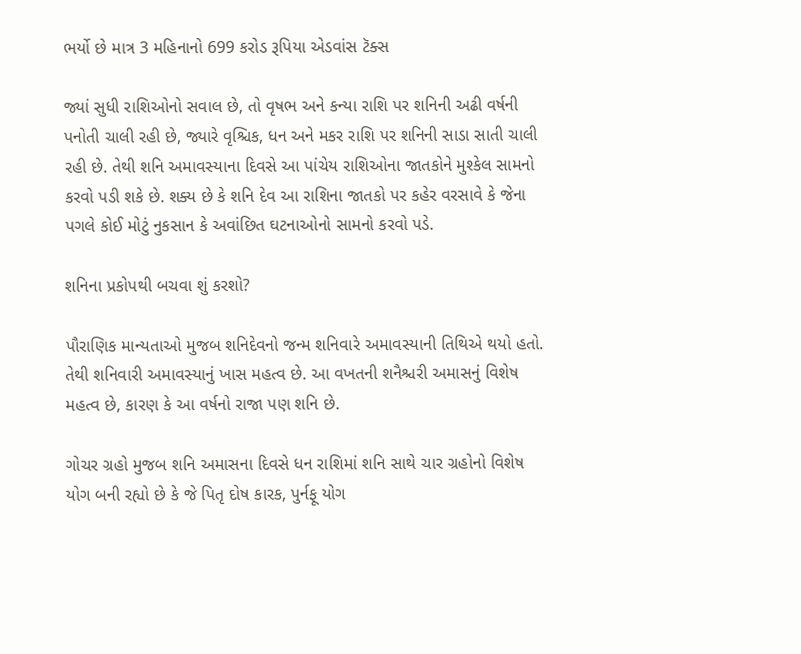ભર્યો છે માત્ર 3 મહિનાનો 699 કરોડ રૂપિયા એડવાંસ ટૅક્સ

જ્યાં સુધી રાશિઓનો સવાલ છે, તો વૃષભ અને કન્યા રાશિ પર શનિની અઢી વર્ષની પનોતી ચાલી રહી છે, જ્યારે વૃશ્ચિક, ધન અને મકર રાશિ પર શનિની સાડા સાતી ચાલી રહી છે. તેથી શનિ અમાવસ્યાના દિવસે આ પાંચેય રાશિઓના જાતકોને મુશ્કેલ સામનો કરવો પડી શકે છે. શક્ય છે કે શનિ દેવ આ રાશિના જાતકો પર કહેર વરસાવે કે જેના પગલે કોઈ મોટું નુકસાન કે અવાંછિત ઘટનાઓનો સામનો કરવો પડે.

શનિના પ્રકોપથી બચવા શું કરશો?

પૌરાણિક માન્યતાઓ મુજબ શનિદેવનો જન્મ શનિવારે અમાવસ્યાની તિથિએ થયો હતો. તેથી શનિવારી અમાવસ્યાનું ખાસ મહત્વ છે. આ વખતની શનૈશ્ચરી અમાસનું વિશેષ મહત્વ છે, કારણ કે આ વર્ષનો રાજા પણ શનિ છે.

ગોચર ગ્રહો મુજબ શનિ અમાસના દિવસે ધન રાશિમાં શનિ સાથે ચાર ગ્રહોનો વિશેષ યોગ બની રહ્યો છે કે જે પિતૃ દોષ કારક, પુર્નફૂ યોગ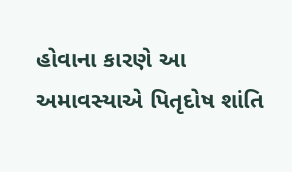હોવાના કારણે આ અમાવસ્યાએ પિતૃદોષ શાંતિ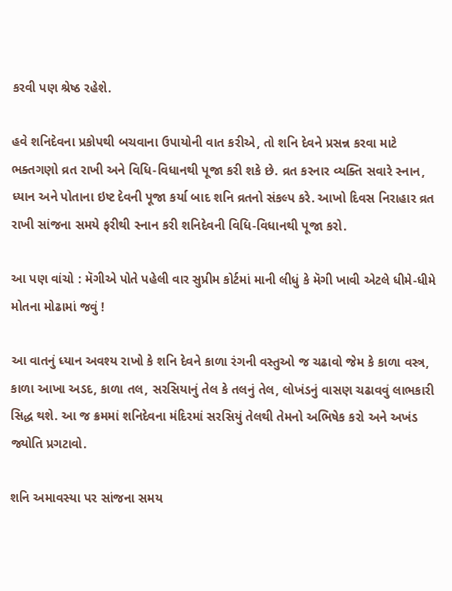કરવી પણ શ્રેષ્ઠ રહેશે.

હવે શનિદેવના પ્રકોપથી બચવાના ઉપાયોની વાત કરીએ, તો શનિ દેવને પ્રસન્ન કરવા માટે ભક્તગણો વ્રત રાખી અને વિધિ-વિધાનથી પૂજા કરી શકે છે. વ્રત કરનાર વ્યક્તિ સવારે સ્નાન, ધ્યાન અને પોતાના ઇષ્ટ દેવની પૂજા કર્યા બાદ શનિ વ્રતનો સંકલ્પ કરે. આખો દિવસ નિરાહાર વ્રત રાખી સાંજના સમયે ફરીથી સ્નાન કરી શનિદેવની વિધિ-વિધાનથી પૂજા કરો.

આ પણ વાંચો : મૅગીએ પોતે પહેલી વાર સુપ્રીમ કોર્ટમાં માની લીધું કે મૅગી ખાવી એટલે ધીમે-ધીમે મોતના મોઢામાં જવું !

આ વાતનું ધ્યાન અવશ્ય રાખો કે શનિ દેવને કાળા રંગની વસ્તુઓ જ ચઢાવો જેમ કે કાળા વસ્ત્ર, કાળા આખા અડદ, કાળા તલ, સરસિયાનું તેલ કે તલનું તેલ, લોખંડનું વાસણ ચઢાવવું લાભકારી સિદ્ધ થશે. આ જ ક્રમમાં શનિદેવના મંદિરમાં સરસિયું તેલથી તેમનો અભિષેક કરો અને અખંડ જ્યોતિ પ્રગટાવો.

શનિ અમાવસ્યા પર સાંજના સમય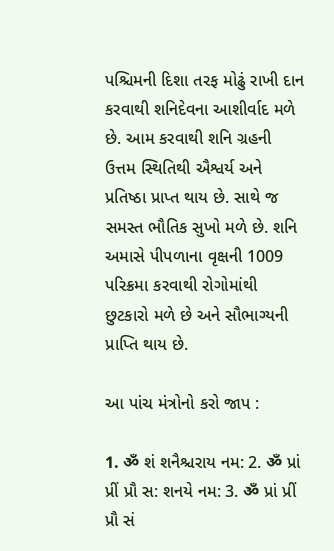પશ્ચિમની દિશા તરફ મોઢું રાખી દાન કરવાથી શનિદેવના આશીર્વાદ મળે છે. આમ કરવાથી શનિ ગ્રહની ઉત્તમ સ્થિતિથી ઐશ્વર્ય અને પ્રતિષ્ઠા પ્રાપ્ત થાય છે. સાથે જ સમસ્ત ભૌતિક સુખો મળે છે. શનિ અમાસે પીપળાના વૃક્ષની 1009 પરિક્રમા કરવાથી રોગોમાંથી છુટકારો મળે છે અને સૌભાગ્યની પ્રાપ્તિ થાય છે.

આ પાંચ મંત્રોનો કરો જાપ :

1. ॐ શં શનૈશ્ચરાય નમ: 2. ॐ પ્રાં પ્રીં પ્રૌ સ: શનયે નમ: 3. ॐ પ્રાં પ્રીં પ્રૌ સં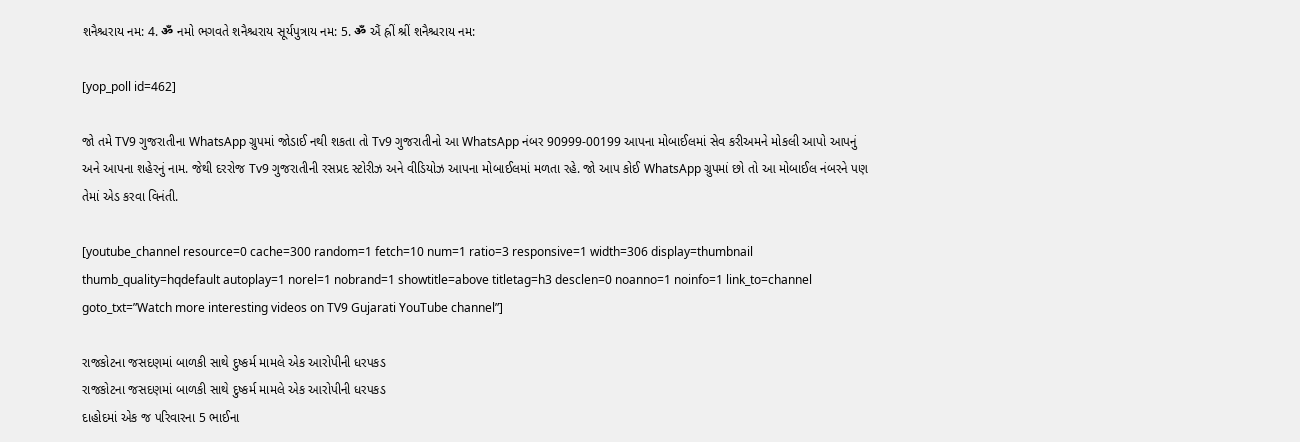શનૈશ્ચરાય નમ: 4. ॐ નમો ભગવતે શનૈશ્ચરાય સૂર્યપુત્રાય નમ: 5. ॐ ઐં હ્રીં શ્રીં શનૈશ્ચરાય નમ:

[yop_poll id=462]

જો તમે TV9 ગુજરાતીના WhatsApp ગ્રુપમાં જોડાઈ નથી શકતા તો Tv9 ગુજરાતીનો આ WhatsApp નંબર 90999-00199 આપના મોબાઈલમાં સેવ કરીઅમને મોકલી આપો આપનું અને આપના શહેરનું નામ. જેથી દરરોજ Tv9 ગુજરાતીની રસપ્રદ સ્ટોરીઝ અને વીડિયોઝ આપના મોબાઈલમાં મળતા રહે. જો આપ કોઈ WhatsApp ગ્રુપમાં છો તો આ મોબાઈલ નંબરને પણ તેમાં એડ કરવા વિનંતી.

[youtube_channel resource=0 cache=300 random=1 fetch=10 num=1 ratio=3 responsive=1 width=306 display=thumbnail thumb_quality=hqdefault autoplay=1 norel=1 nobrand=1 showtitle=above titletag=h3 desclen=0 noanno=1 noinfo=1 link_to=channel goto_txt=”Watch more interesting videos on TV9 Gujarati YouTube channel”]

રાજકોટના જસદણમાં બાળકી સાથે દુષ્કર્મ મામલે એક આરોપીની ધરપકડ
રાજકોટના જસદણમાં બાળકી સાથે દુષ્કર્મ મામલે એક આરોપીની ધરપકડ
દાહોદમાં એક જ પરિવારના 5 ભાઈના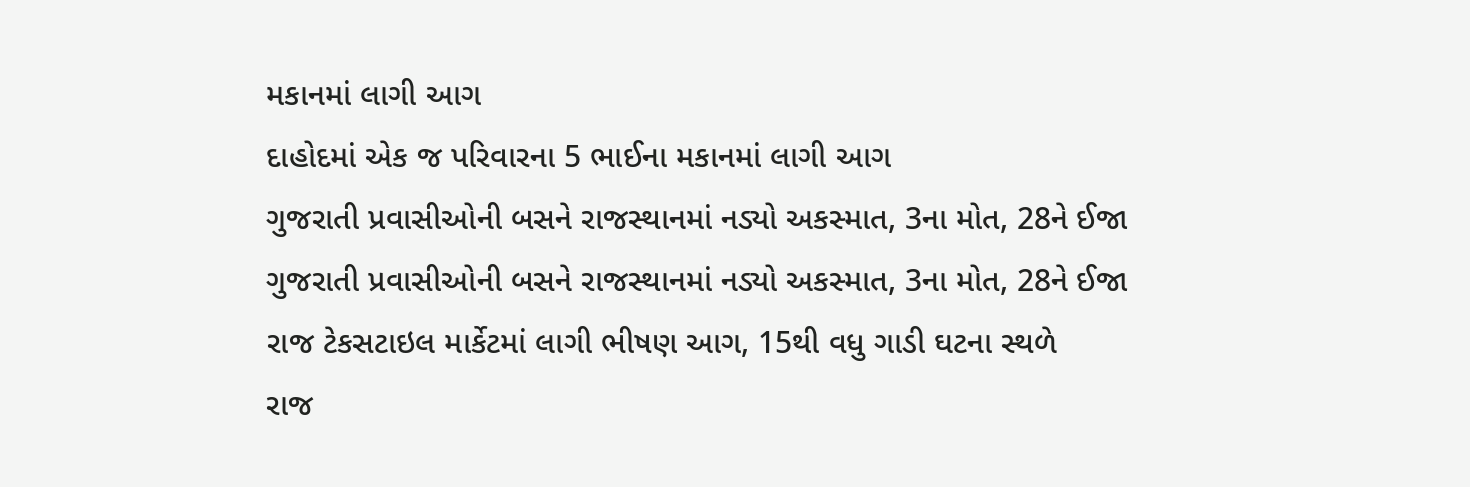મકાનમાં લાગી આગ
દાહોદમાં એક જ પરિવારના 5 ભાઈના મકાનમાં લાગી આગ
ગુજરાતી પ્રવાસીઓની બસને રાજસ્થાનમાં નડ્યો અકસ્માત, 3ના મોત, 28ને ઈજા
ગુજરાતી પ્રવાસીઓની બસને રાજસ્થાનમાં નડ્યો અકસ્માત, 3ના મોત, 28ને ઈજા
રાજ ટેકસટાઇલ માર્કેટમાં લાગી ભીષણ આગ, 15થી વધુ ગાડી ઘટના સ્થળે
રાજ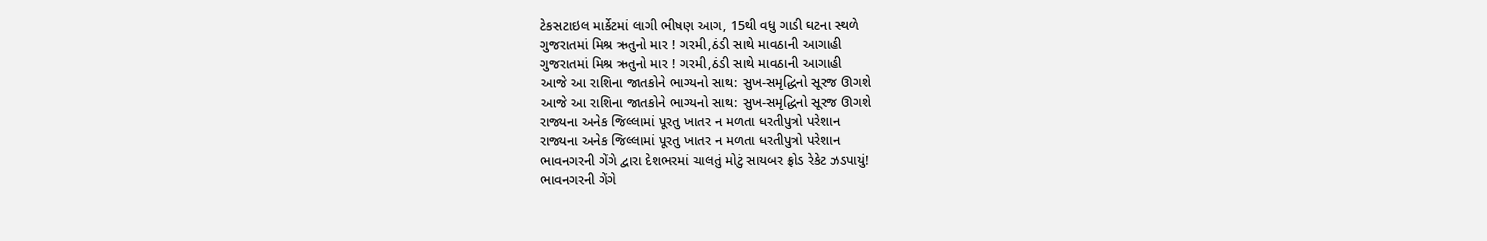ટેકસટાઇલ માર્કેટમાં લાગી ભીષણ આગ, 15થી વધુ ગાડી ઘટના સ્થળે
ગુજરાતમાં મિશ્ર ઋતુનો માર ! ગરમી,ઠંડી સાથે માવઠાની આગાહી
ગુજરાતમાં મિશ્ર ઋતુનો માર ! ગરમી,ઠંડી સાથે માવઠાની આગાહી
આજે આ રાશિના જાતકોને ભાગ્યનો સાથ: સુખ-સમૃદ્ધિનો સૂરજ ઊગશે
આજે આ રાશિના જાતકોને ભાગ્યનો સાથ: સુખ-સમૃદ્ધિનો સૂરજ ઊગશે
રાજ્યના અનેક જિલ્લામાં પૂરતુ ખાતર ન મળતા ધરતીપુત્રો પરેશાન
રાજ્યના અનેક જિલ્લામાં પૂરતુ ખાતર ન મળતા ધરતીપુત્રો પરેશાન
ભાવનગરની ગેંગે દ્વારા દેશભરમાં ચાલતું મોટું સાયબર ફ્રોડ રેકેટ ઝડપાયું!
ભાવનગરની ગેંગે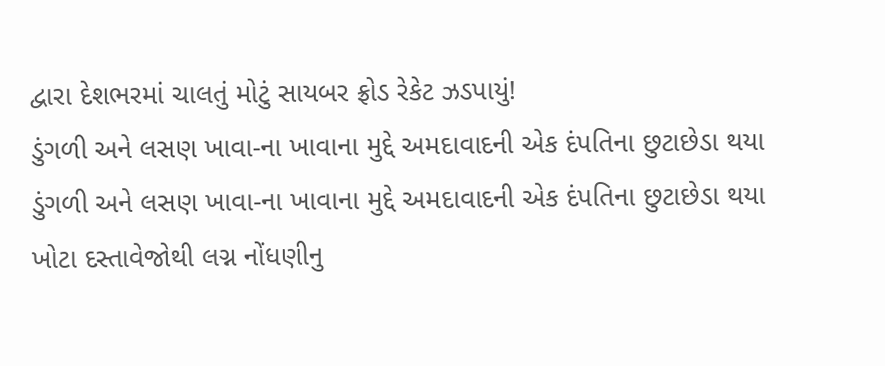દ્વારા દેશભરમાં ચાલતું મોટું સાયબર ફ્રોડ રેકેટ ઝડપાયું!
ડુંગળી અને લસણ ખાવા-ના ખાવાના મુદ્દે અમદાવાદની એક દંપતિના છુટાછેડા થયા
ડુંગળી અને લસણ ખાવા-ના ખાવાના મુદ્દે અમદાવાદની એક દંપતિના છુટાછેડા થયા
ખોટા દસ્તાવેજોથી લગ્ન નોંધણીનુ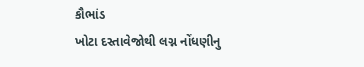કૌભાંડ
ખોટા દસ્તાવેજોથી લગ્ન નોંધણીનુ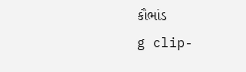કૌભાંડ
g clip-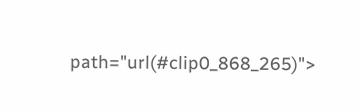path="url(#clip0_868_265)">